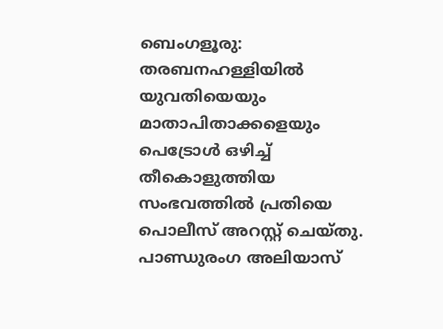ബെംഗളൂരു: തരബനഹള്ളിയിൽ യുവതിയെയും മാതാപിതാക്കളെയും പെട്രോൾ ഒഴിച്ച് തീകൊളുത്തിയ സംഭവത്തിൽ പ്രതിയെ പൊലീസ് അറസ്റ്റ് ചെയ്തു. പാണ്ഡുരംഗ അലിയാസ്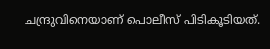ചന്ദ്രുവിനെയാണ് പൊലീസ് പിടികൂടിയത്.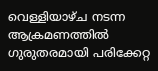വെള്ളിയാഴ്ച നടന്ന ആക്രമണത്തിൽ ഗുരുതരമായി പരിക്കേറ്റ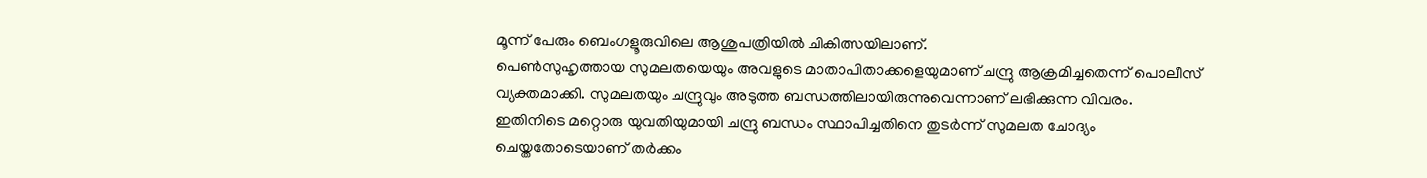മൂന്ന് പേരും ബെംഗളൂരുവിലെ ആശുപത്രിയിൽ ചികിത്സയിലാണ്.
പെൺസുഹൃത്തായ സുമലതയെയും അവളുടെ മാതാപിതാക്കളെയുമാണ് ചന്ദ്രു ആക്രമിച്ചതെന്ന് പൊലീസ് വ്യക്തമാക്കി. സുമലതയും ചന്ദ്രുവും അടുത്ത ബന്ധത്തിലായിരുന്നുവെന്നാണ് ലഭിക്കുന്ന വിവരം. ഇതിനിടെ മറ്റൊരു യുവതിയുമായി ചന്ദ്രു ബന്ധം സ്ഥാപിച്ചതിനെ തുടർന്ന് സുമലത ചോദ്യം ചെയ്തതോടെയാണ് തർക്കം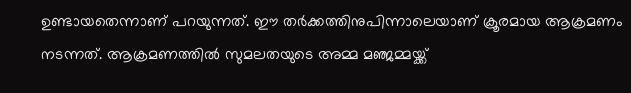ഉണ്ടായതെന്നാണ് പറയുന്നത്. ഈ തർക്കത്തിനുപിന്നാലെയാണ് ക്രൂരമായ ആക്രമണം നടന്നത്. ആക്രമണത്തിൽ സുമലതയുടെ അമ്മ മഞ്ജമ്മയ്ക്ക്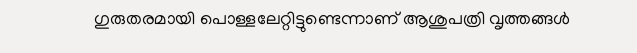ഗുരുതരമായി പൊള്ളലേറ്റിട്ടുണ്ടെന്നാണ് ആശുപത്രി വൃത്തങ്ങൾ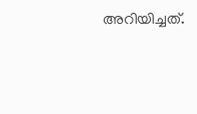അറിയിച്ചത്.